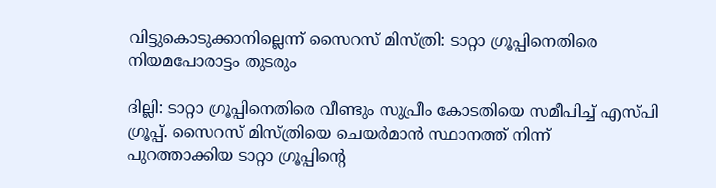വിട്ടുകൊടുക്കാനില്ലെന്ന് സൈറസ് മിസ്ത്രി: ടാറ്റാ ഗ്രൂപ്പിനെതിരെ നിയമപോരാട്ടം തുടരും

ദില്ലി: ടാറ്റാ ഗ്രൂപ്പിനെതിരെ വീണ്ടും സുപ്രീം കോടതിയെ സമീപിച്ച് എസ്പി ഗ്രൂപ്പ്. സൈറസ് മിസ്ത്രിയെ ചെയർമാൻ സ്ഥാനത്ത് നിന്ന് പുറത്താക്കിയ ടാറ്റാ ഗ്രൂപ്പിന്‍റെ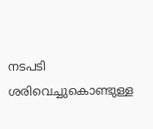നടപടി ശരിവെച്ചുകൊണ്ടുള്ള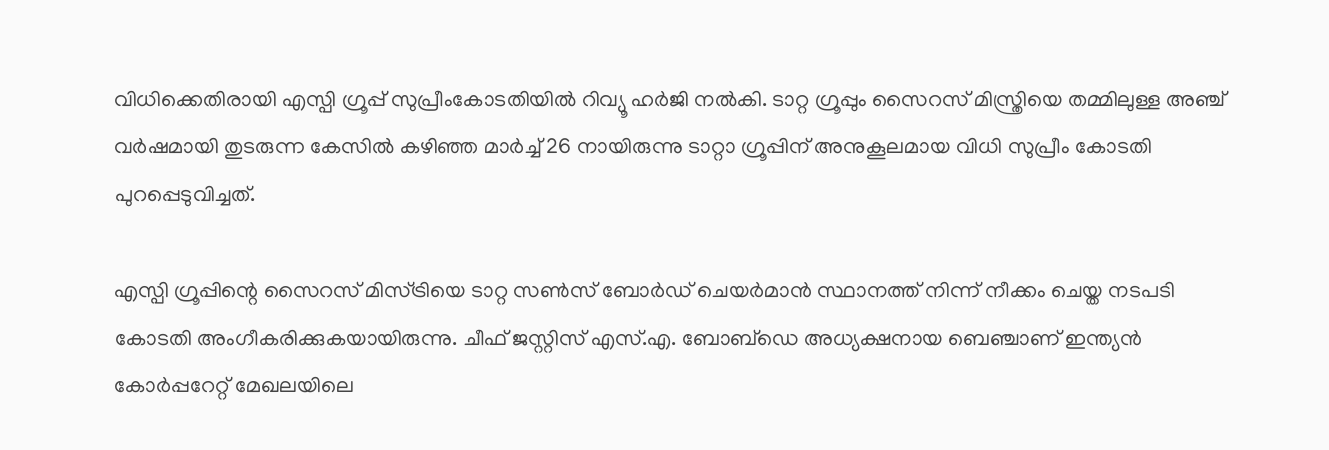വിധിക്കെതിരായി എസ്പി ഗ്രൂപ്പ് സുപ്രീംകോടതിയില്‍ റിവ്യൂ ഹര്‍ജി നല്‍കി. ടാറ്റ ഗ്രൂപ്പും സൈറസ് മിസ്ത്രിയെ തമ്മിലുള്ള അഞ്ച് വർഷമായി തുടരുന്ന കേസിൽ കഴിഞ്ഞ മാര്‍ച്ച് 26 നായിരുന്നു ടാറ്റാ ഗ്രൂപ്പിന് അനുകൂലമായ വിധി സുപ്രീം കോടതി പുറപ്പെടുവിച്ചത്.

എസ്പി ഗ്രൂപ്പിന്റെ സൈറസ് മിസ്ട്രിയെ ടാറ്റ സൺസ് ബോർഡ് ചെയർമാൻ സ്ഥാനത്ത് നിന്ന് നീക്കം ചെയ്ത നടപടി കോടതി അംഗീകരിക്കുകയായിരുന്നു. ചീഫ് ജസ്റ്റിസ് എസ്.എ. ബോബ്ഡെ അധ്യക്ഷനായ ബെഞ്ചാണ് ഇന്ത്യന്‍ കോര്‍പ്പറേറ്റ് മേഖലയിലെ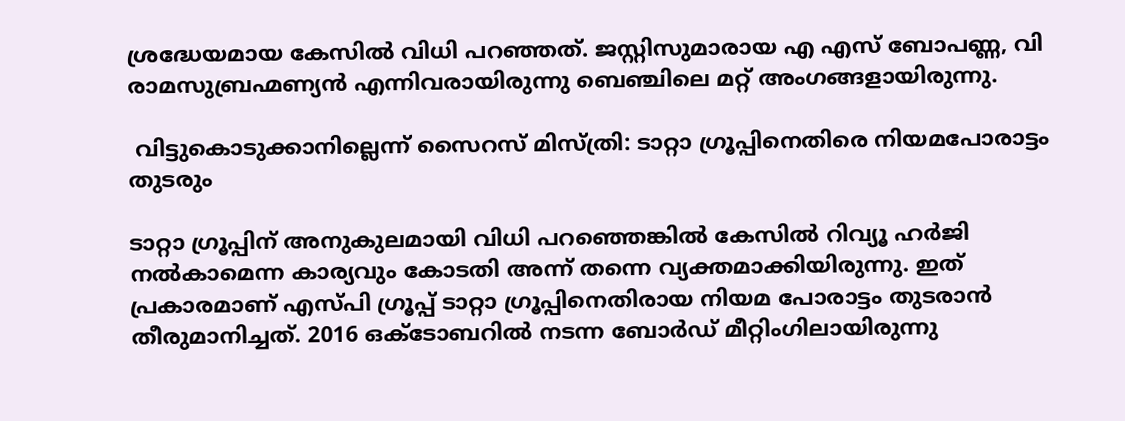ശ്രദ്ധേയമായ കേസില്‍ വിധി പറഞ്ഞത്. ജസ്റ്റിസുമാരായ എ എസ് ബോപണ്ണ, വി രാമസുബ്രഹ്മണ്യൻ എന്നിവരായിരുന്നു ബെഞ്ചിലെ മറ്റ് അംഗങ്ങളായിരുന്നു.

 വിട്ടുകൊടുക്കാനില്ലെന്ന് സൈറസ് മിസ്ത്രി: ടാറ്റാ ഗ്രൂപ്പിനെതിരെ നിയമപോരാട്ടം തുടരും

ടാറ്റാ ഗ്രൂപ്പിന് അനുകുലമായി വിധി പറഞ്ഞെങ്കില്‍ കേസില്‍ റിവ്യൂ ഹര്‍ജി നല്‍കാമെന്ന കാര്യവും കോടതി അന്ന് തന്നെ വ്യക്തമാക്കിയിരുന്നു. ഇത് പ്രകാരമാണ് എസ്പി ഗ്രൂപ്പ് ടാറ്റാ ഗ്രൂപ്പിനെതിരായ നിയമ പോരാട്ടം തുടരാന്‍ തീരുമാനിച്ചത്. 2016 ഒക്ടോബറിൽ നടന്ന ബോർഡ് മീറ്റിംഗിലായിരുന്നു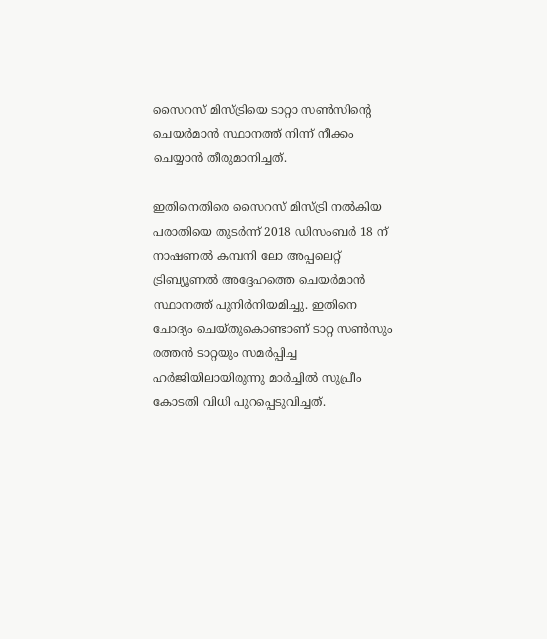സൈറസ് മിസ്ട്രിയെ ടാറ്റാ സൺസിന്റെ ചെയർമാൻ സ്ഥാനത്ത് നിന്ന് നീക്കം ചെയ്യാന്‍ തീരുമാനിച്ചത്.

ഇതിനെതിരെ സൈറസ് മിസ്ട്രി നല്‍കിയ പരാതിയെ തുടര്‍ന്ന് 2018 ഡിസംബര്‍ 18 ന് നാഷണൽ കമ്പനി ലോ അപ്പലെറ്റ് ട്രിബ്യൂണൽ അദ്ദേഹത്തെ ചെയര്‍മാന്‍ സ്ഥാനത്ത് പുനിര്‍നിയമിച്ചു. ഇതിനെ ചോദ്യം ചെയ്തുകൊണ്ടാണ് ടാറ്റ സൺസും രത്തൻ ടാറ്റയും സമര്‍പ്പിച്ച ഹര്‍ജിയിലായിരുന്നു മാര്‍ച്ചില്‍ സുപ്രീം കോടതി വിധി പുറപ്പെടുവിച്ചത്.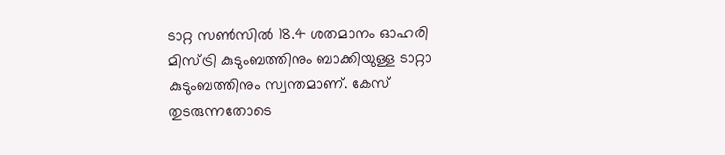ടാറ്റ സൺസിൽ 18.4 ശതമാനം ഓഹരി മിസ്ട്രി കുടുംബത്തിനും ബാക്കിയുള്ള ടാറ്റാ കുടുംബത്തിനും സ്വന്തമാണ്. കേസ് തുടരുന്നതോടെ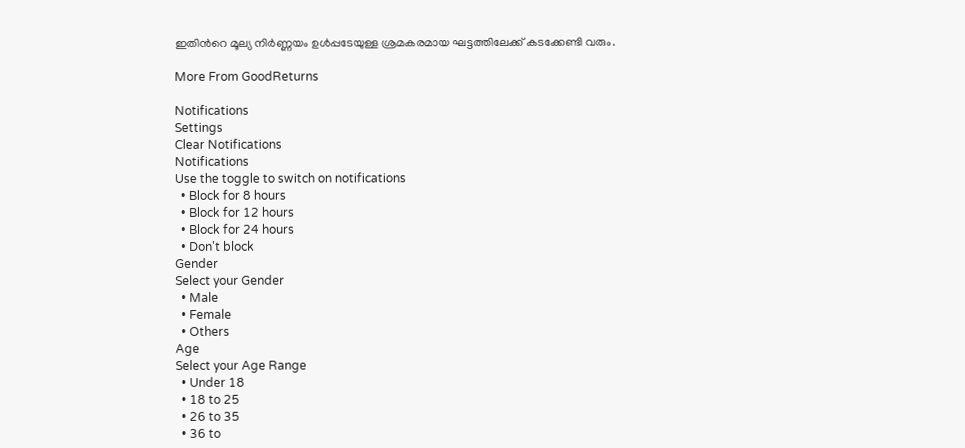ഇതിന്‍റെ മൂല്യ നിര്‍ണ്ണയം ഉള്‍പ്പടേയുള്ള ശ്രമകരമായ ഘട്ടത്തിലേക്ക് കടക്കേണ്ടി വരും.

More From GoodReturns

Notifications
Settings
Clear Notifications
Notifications
Use the toggle to switch on notifications
  • Block for 8 hours
  • Block for 12 hours
  • Block for 24 hours
  • Don't block
Gender
Select your Gender
  • Male
  • Female
  • Others
Age
Select your Age Range
  • Under 18
  • 18 to 25
  • 26 to 35
  • 36 to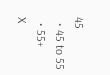45
  • 45 to 55
  • 55+
X